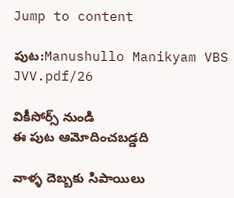Jump to content

పుట:Manushullo Manikyam VBS JVV.pdf/26

వికీసోర్స్ నుండి
ఈ పుట ఆమోదించబడ్డది

వాళ్ళ దెబ్బకు సిపాయిలు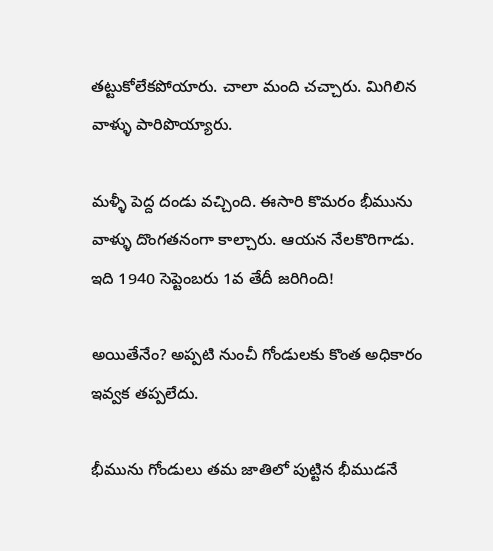తట్టుకోలేకపోయారు. చాలా మంది చచ్చారు. మిగిలిన వాళ్ళు పారిపొయ్యారు.

మళ్ళీ పెద్ద దండు వచ్చింది. ఈసారి కొమరం భీమును వాళ్ళు దొంగతనంగా కాల్చారు. ఆయన నేలకొరిగాడు. ఇది 1940 సెప్టెంబరు 1వ తేదీ జరిగింది!

అయితేనేం? అప్పటి నుంచీ గోండులకు కొంత అధికారం ఇవ్వక తప్పలేదు.

భీమును గోండులు తమ జాతిలో పుట్టిన భీముడనే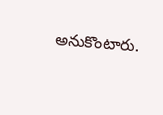అనుకొంటారు.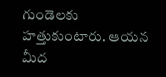గుండెలకు హత్తుకుంటారు. ఆయన మీద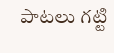పాటలు గట్టి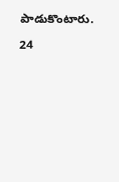పాడుకొంటారు.

24